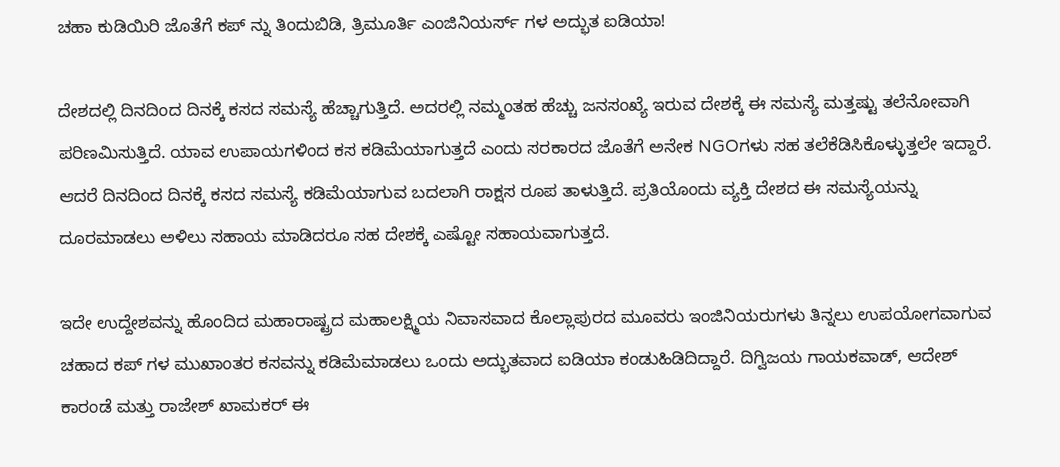ಚಹಾ ಕುಡಿಯಿರಿ ಜೊತೆಗೆ ಕಪ್ ನ್ನು ತಿಂದುಬಿಡಿ, ತ್ರಿಮೂರ್ತಿ ಎಂಜಿನಿಯರ್ಸ್ ಗಳ ಅದ್ಭುತ ಐಡಿಯಾ!

ದೇಶದಲ್ಲಿ ದಿನದಿಂದ ದಿನಕ್ಕೆ ಕಸದ ಸಮಸ್ಯೆ ಹೆಚ್ಚಾಗುತ್ತಿದೆ. ಅದರಲ್ಲಿ ನಮ್ಮಂತಹ ಹೆಚ್ಚು ಜನಸಂಖ್ಯೆ ಇರುವ ದೇಶಕ್ಕೆ ಈ ಸಮಸ್ಯೆ ಮತ್ತಷ್ಟು ತಲೆನೋವಾಗಿ ಪರಿಣಮಿಸುತ್ತಿದೆ. ಯಾವ ಉಪಾಯಗಳಿಂದ ಕಸ ಕಡಿಮೆಯಾಗುತ್ತದೆ ಎಂದು ಸರಕಾರದ ಜೊತೆಗೆ ಅನೇಕ NGOಗಳು ಸಹ ತಲೆಕೆಡಿಸಿಕೊಳ್ಳುತ್ತಲೇ ಇದ್ದಾರೆ. ಆದರೆ ದಿನದಿಂದ ದಿನಕ್ಕೆ ಕಸದ ಸಮಸ್ಯೆ ಕಡಿಮೆಯಾಗುವ ಬದಲಾಗಿ ರಾಕ್ಷಸ ರೂಪ ತಾಳುತ್ತಿದೆ. ಪ್ರತಿಯೊಂದು ವ್ಯಕ್ತಿ ದೇಶದ ಈ ಸಮಸ್ಯೆಯನ್ನು ದೂರಮಾಡಲು ಅಳಿಲು ಸಹಾಯ ಮಾಡಿದರೂ ಸಹ ದೇಶಕ್ಕೆ ಎಷ್ಟೋ ಸಹಾಯವಾಗುತ್ತದೆ.

ಇದೇ ಉದ್ದೇಶವನ್ನು ಹೊಂದಿದ ಮಹಾರಾಷ್ಟ್ರದ ಮಹಾಲಕ್ಷ್ಮಿಯ ನಿವಾಸವಾದ ಕೊಲ್ಲಾಪುರದ ಮೂವರು ಇಂಜಿನಿಯರುಗಳು ತಿನ್ನಲು ಉಪಯೋಗವಾಗುವ ಚಹಾದ ಕಪ್ ಗಳ ಮುಖಾಂತರ ಕಸವನ್ನು ಕಡಿಮೆಮಾಡಲು ಒಂದು ಅದ್ಭುತವಾದ ಐಡಿಯಾ ಕಂಡುಹಿಡಿದಿದ್ದಾರೆ. ದಿಗ್ವಿಜಯ ಗಾಯಕವಾಡ್, ಆದೇಶ್ ಕಾರಂಡೆ ಮತ್ತು ರಾಜೇಶ್ ಖಾಮಕರ್ ಈ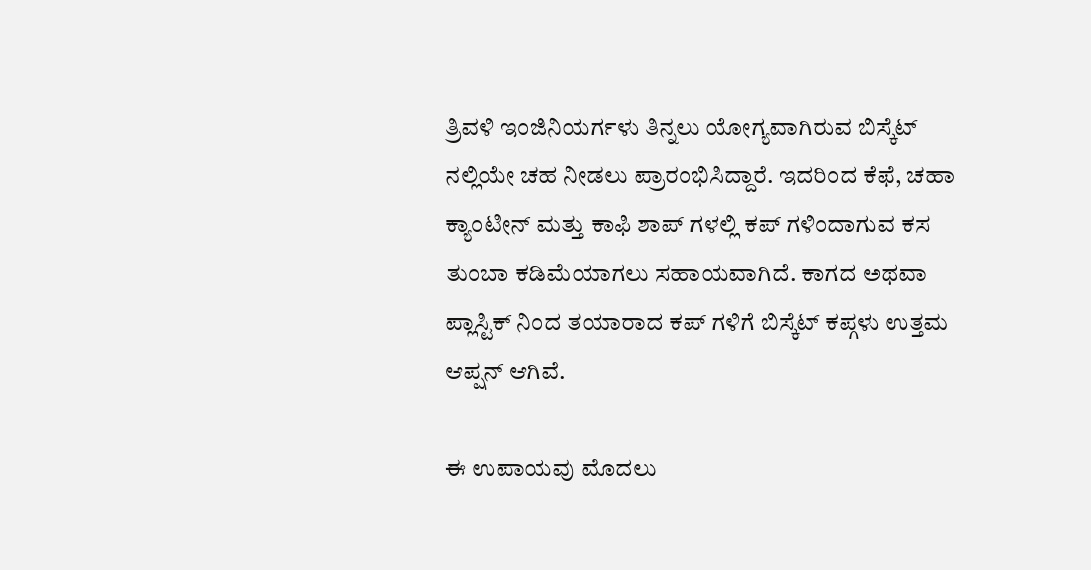ತ್ರಿವಳಿ ಇಂಜಿನಿಯರ್ಗಳು ತಿನ್ನಲು ಯೋಗ್ಯವಾಗಿರುವ ಬಿಸ್ಕೆಟ್ ನಲ್ಲಿಯೇ ಚಹ ನೀಡಲು ಪ್ರಾರಂಭಿಸಿದ್ದಾರೆ. ಇದರಿಂದ ಕೆಫೆ, ಚಹಾ ಕ್ಯಾಂಟೀನ್ ಮತ್ತು ಕಾಫಿ ಶಾಪ್ ಗಳಲ್ಲಿ ಕಪ್ ಗಳಿಂದಾಗುವ ಕಸ ತುಂಬಾ ಕಡಿಮೆಯಾಗಲು ಸಹಾಯವಾಗಿದೆ. ಕಾಗದ ಅಥವಾ ಪ್ಲಾಸ್ಟಿಕ್ ನಿಂದ ತಯಾರಾದ ಕಪ್ ಗಳಿಗೆ ಬಿಸ್ಕೆಟ್ ಕಪ್ಗಳು ಉತ್ತಮ ಆಪ್ಷನ್ ಆಗಿವೆ.

ಈ ಉಪಾಯವು ಮೊದಲು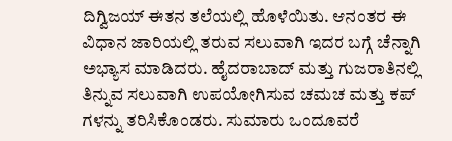ದಿಗ್ವಿಜಯ್ ಈತನ ತಲೆಯಲ್ಲಿ ಹೊಳೆಯಿತು. ಆನಂತರ ಈ ವಿಧಾನ ಜಾರಿಯಲ್ಲಿ ತರುವ ಸಲುವಾಗಿ ಇದರ ಬಗ್ಗೆ ಚೆನ್ನಾಗಿ ಅಭ್ಯಾಸ ಮಾಡಿದರು. ಹೈದರಾಬಾದ್ ಮತ್ತು ಗುಜರಾತಿನಲ್ಲಿ ತಿನ್ನುವ ಸಲುವಾಗಿ ಉಪಯೋಗಿಸುವ ಚಮಚ ಮತ್ತು ಕಪ್ ಗಳನ್ನು ತರಿಸಿಕೊಂಡರು. ಸುಮಾರು ಒಂದೂವರೆ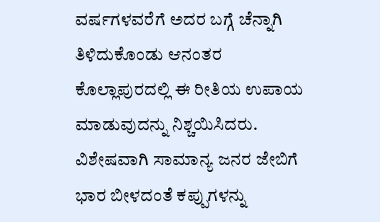ವರ್ಷಗಳವರೆಗೆ ಅದರ ಬಗ್ಗೆ ಚೆನ್ನಾಗಿ ತಿಳಿದುಕೊಂಡು ಆನಂತರ ಕೊಲ್ಲಾಪುರದಲ್ಲಿ ಈ ರೀತಿಯ ಉಪಾಯ ಮಾಡುವುದನ್ನು ನಿಶ್ಚಯಿಸಿದರು. ವಿಶೇಷವಾಗಿ ಸಾಮಾನ್ಯ ಜನರ ಜೇಬಿಗೆ ಭಾರ ಬೀಳದಂತೆ ಕಪ್ಪುಗಳನ್ನು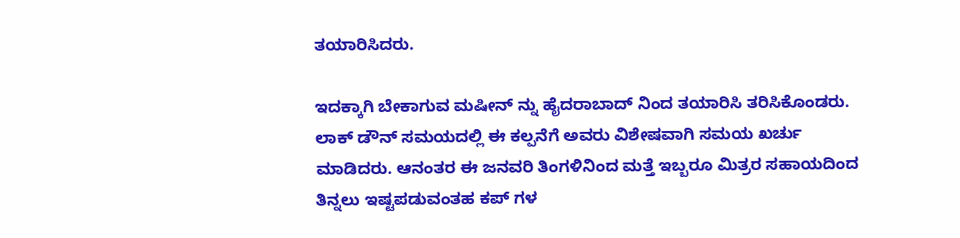ತಯಾರಿಸಿದರು.

ಇದಕ್ಕಾಗಿ ಬೇಕಾಗುವ ಮಷೀನ್ ನ್ನು ಹೈದರಾಬಾದ್ ನಿಂದ ತಯಾರಿಸಿ ತರಿಸಿಕೊಂಡರು. ಲಾಕ್ ಡೌನ್ ಸಮಯದಲ್ಲಿ ಈ ಕಲ್ಪನೆಗೆ ಅವರು ವಿಶೇಷವಾಗಿ ಸಮಯ ಖರ್ಚು ಮಾಡಿದರು. ಆನಂತರ ಈ ಜನವರಿ ತಿಂಗಳಿನಿಂದ ಮತ್ತೆ ಇಬ್ಬರೂ ಮಿತ್ರರ ಸಹಾಯದಿಂದ ತಿನ್ನಲು ಇಷ್ಟಪಡುವಂತಹ ಕಪ್ ಗಳ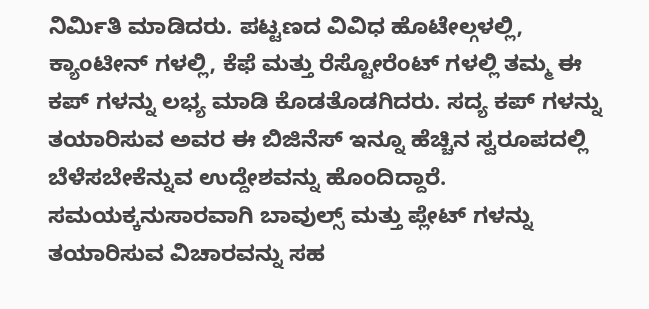ನಿರ್ಮಿತಿ ಮಾಡಿದರು. ಪಟ್ಟಣದ ವಿವಿಧ ಹೊಟೇಲ್ಗಳಲ್ಲಿ, ಕ್ಯಾಂಟೀನ್ ಗಳಲ್ಲಿ, ಕೆಫೆ ಮತ್ತು ರೆಸ್ಟೋರೆಂಟ್ ಗಳಲ್ಲಿ ತಮ್ಮ ಈ ಕಪ್ ಗಳನ್ನು ಲಭ್ಯ ಮಾಡಿ ಕೊಡತೊಡಗಿದರು. ಸದ್ಯ ಕಪ್ ಗಳನ್ನು ತಯಾರಿಸುವ ಅವರ ಈ ಬಿಜಿನೆಸ್ ಇನ್ನೂ ಹೆಚ್ಚಿನ ಸ್ವರೂಪದಲ್ಲಿ ಬೆಳೆಸಬೇಕೆನ್ನುವ ಉದ್ದೇಶವನ್ನು ಹೊಂದಿದ್ದಾರೆ. ಸಮಯಕ್ಕನುಸಾರವಾಗಿ ಬಾವುಲ್ಸ್ ಮತ್ತು ಪ್ಲೇಟ್ ಗಳನ್ನು ತಯಾರಿಸುವ ವಿಚಾರವನ್ನು ಸಹ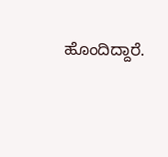ಹೊಂದಿದ್ದಾರೆ.